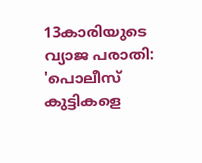13കാരിയുടെ വ്യാജ പരാതി: 'പൊലീസ് കുട്ടികളെ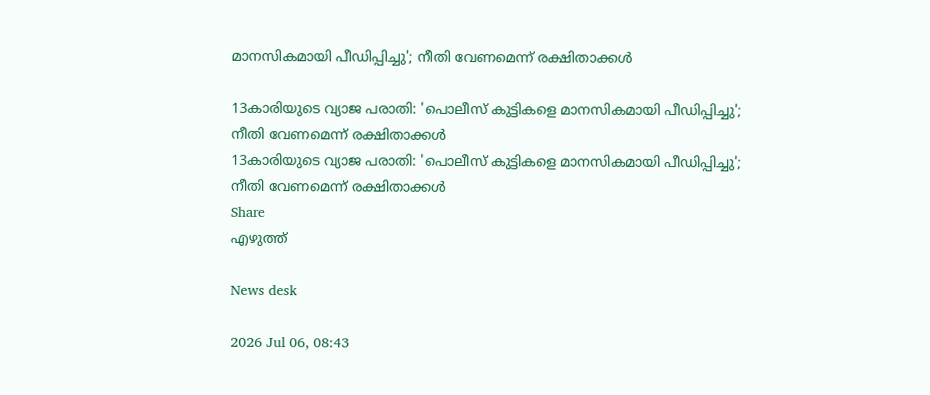മാനസികമായി പീഡിപ്പിച്ചു'; നീതി വേണമെന്ന് രക്ഷിതാക്കൾ

13കാരിയുടെ വ്യാജ പരാതി: 'പൊലീസ് കുട്ടികളെ മാനസികമായി പീഡിപ്പിച്ചു'; നീതി വേണമെന്ന് രക്ഷിതാക്കൾ
13കാരിയുടെ വ്യാജ പരാതി: 'പൊലീസ് കുട്ടികളെ മാനസികമായി പീഡിപ്പിച്ചു'; നീതി വേണമെന്ന് രക്ഷിതാക്കൾ
Share
എഴുത്ത്

News desk

2026 Jul 06, 08:43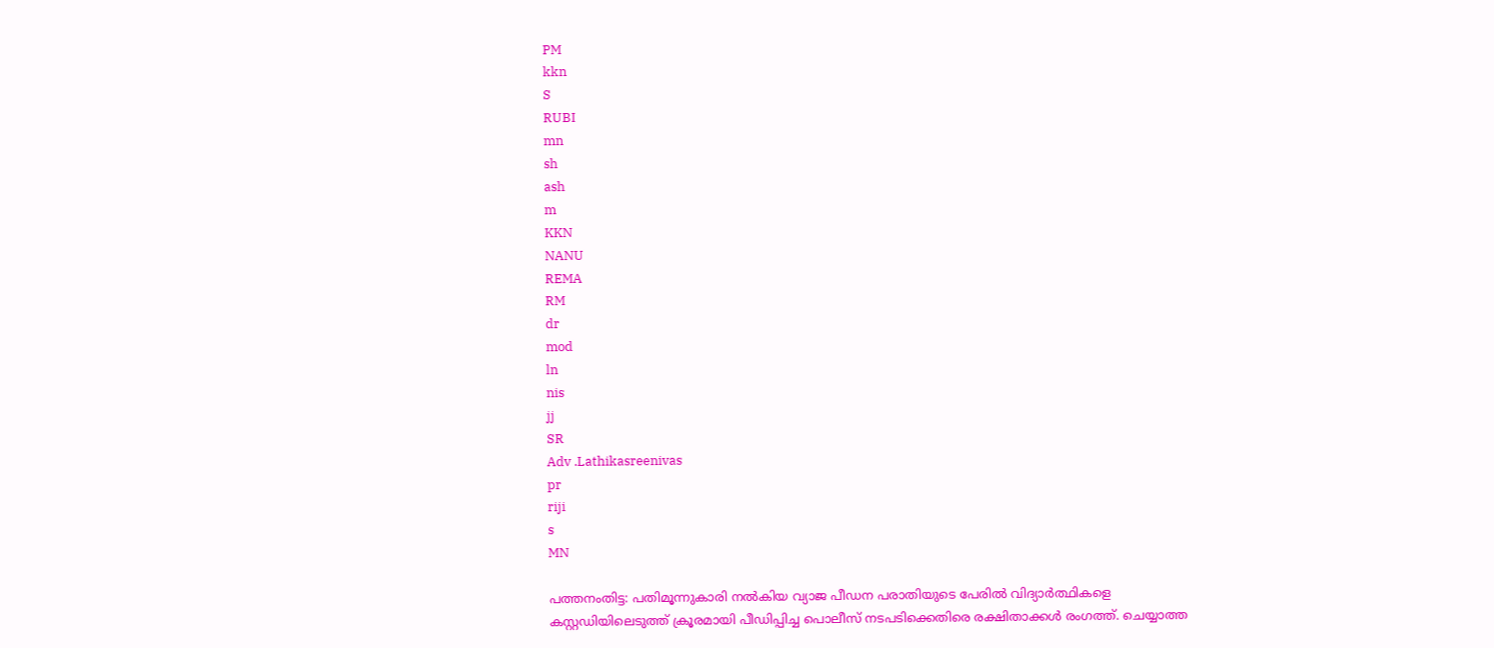PM
kkn
S
RUBI
mn
sh
ash
m
KKN
NANU
REMA
RM
dr
mod
ln
nis
jj
SR
Adv .Lathikasreenivas
pr
riji
s
MN

പത്തനംതിട്ട: പതിമൂന്നുകാരി നൽകിയ വ്യാജ പീഡന പരാതിയുടെ പേരിൽ വിദ്യാർത്ഥികളെ കസ്റ്റഡിയിലെടുത്ത് ക്രൂരമായി പീഡിപ്പിച്ച പൊലീസ് നടപടിക്കെതിരെ രക്ഷിതാക്കൾ രംഗത്ത്. ചെയ്യാത്ത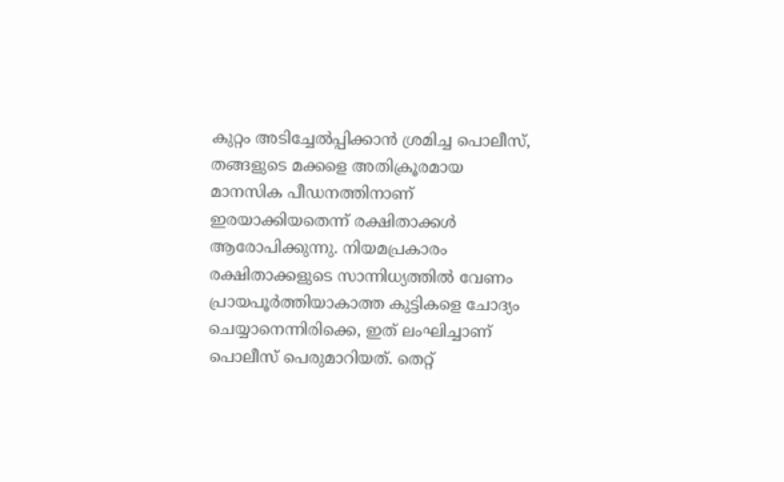കുറ്റം അടിച്ചേൽപ്പിക്കാൻ ശ്രമിച്ച പൊലീസ്, തങ്ങളുടെ മക്കളെ അതിക്രൂരമായ മാനസിക പീഡനത്തിനാണ് ഇരയാക്കിയതെന്ന് രക്ഷിതാക്കൾ ആരോപിക്കുന്നു. നിയമപ്രകാരം രക്ഷിതാക്കളുടെ സാന്നിധ്യത്തിൽ വേണം പ്രായപൂർത്തിയാകാത്ത കുട്ടികളെ ചോദ്യം ചെയ്യാനെന്നിരിക്കെ, ഇത് ലംഘിച്ചാണ് പൊലീസ് പെരുമാറിയത്. തെറ്റ്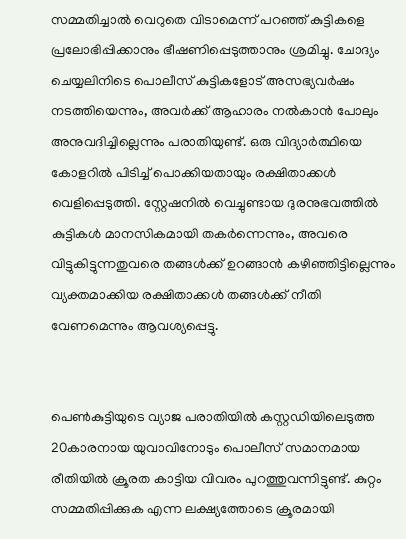സമ്മതിച്ചാൽ വെറുതെ വിടാമെന്ന് പറഞ്ഞ് കുട്ടികളെ പ്രലോഭിപ്പിക്കാനും ഭീഷണിപ്പെടുത്താനും ശ്രമിച്ചു. ചോദ്യം ചെയ്യലിനിടെ പൊലീസ് കുട്ടികളോട് അസഭ്യവർഷം നടത്തിയെന്നും, അവർക്ക് ആഹാരം നൽകാൻ പോലും അനുവദിച്ചില്ലെന്നും പരാതിയുണ്ട്. ഒരു വിദ്യാർത്ഥിയെ കോളറിൽ പിടിച്ച് പൊക്കിയതായും രക്ഷിതാക്കൾ വെളിപ്പെടുത്തി. സ്റ്റേഷനിൽ വെച്ചുണ്ടായ ദുരനുഭവത്തിൽ കുട്ടികൾ മാനസികമായി തകർന്നെന്നും, അവരെ വിട്ടുകിട്ടുന്നതുവരെ തങ്ങൾക്ക് ഉറങ്ങാൻ കഴിഞ്ഞിട്ടില്ലെന്നും വ്യക്തമാക്കിയ രക്ഷിതാക്കൾ തങ്ങൾക്ക് നീതി വേണമെന്നും ആവശ്യപ്പെട്ടു.


പെൺകുട്ടിയുടെ വ്യാജ പരാതിയിൽ കസ്റ്റഡിയിലെടുത്ത 20കാരനായ യുവാവിനോടും പൊലീസ് സമാനമായ രീതിയിൽ ക്രൂരത കാട്ടിയ വിവരം പുറത്തുവന്നിട്ടുണ്ട്. കുറ്റം സമ്മതിപ്പിക്കുക എന്ന ലക്ഷ്യത്തോടെ ക്രൂരമായി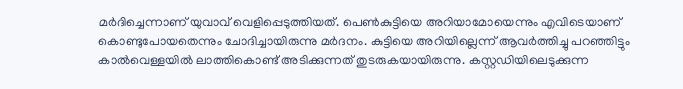മർദിച്ചെന്നാണ് യുവാവ് വെളിപ്പെടുത്തിയത്. പെൺകുട്ടിയെ അറിയാമോയെന്നും എവിടെയാണ് കൊണ്ടുപോയതെന്നും ചോദിച്ചായിരുന്നു മർദനം. കുട്ടിയെ അറിയില്ലെന്ന് ആവർത്തിച്ചു പറഞ്ഞിട്ടും കാൽവെള്ളയിൽ ലാത്തികൊണ്ട് അടിക്കുന്നത് തുടരുകയായിരുന്നു. കസ്റ്റഡിയിലെടുക്കുന്ന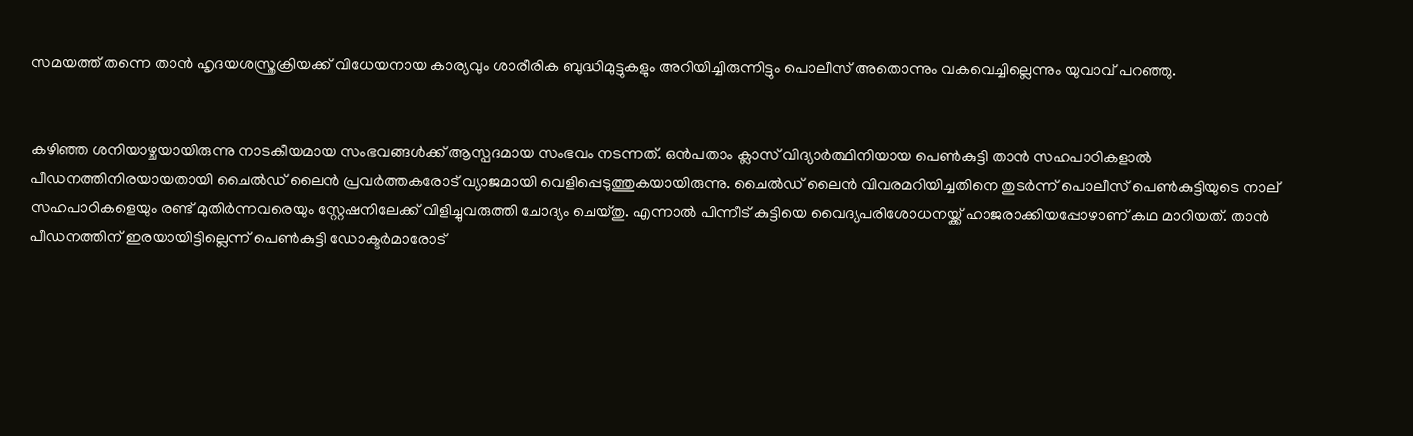സമയത്ത് തന്നെ താൻ ഹൃദയശസ്ത്രക്രിയക്ക് വിധേയനായ കാര്യവും ശാരീരിക ബുദ്ധിമുട്ടുകളും അറിയിച്ചിരുന്നിട്ടും പൊലീസ് അതൊന്നും വകവെച്ചില്ലെന്നും യുവാവ് പറഞ്ഞു.


കഴിഞ്ഞ ശനിയാഴ്ചയായിരുന്നു നാടകീയമായ സംഭവങ്ങൾക്ക് ആസ്പദമായ സംഭവം നടന്നത്. ഒൻപതാം ക്ലാസ് വിദ്യാർത്ഥിനിയായ പെൺകുട്ടി താൻ സഹപാഠികളാൽ പീഡനത്തിനിരയായതായി ചൈൽഡ് ലൈൻ പ്രവർത്തകരോട് വ്യാജമായി വെളിപ്പെടുത്തുകയായിരുന്നു. ചൈൽഡ് ലൈൻ വിവരമറിയിച്ചതിനെ തുടർന്ന് പൊലീസ് പെൺകുട്ടിയുടെ നാല് സഹപാഠികളെയും രണ്ട് മുതിർന്നവരെയും സ്റ്റേഷനിലേക്ക് വിളിച്ചുവരുത്തി ചോദ്യം ചെയ്തു. എന്നാൽ പിന്നീട് കുട്ടിയെ വൈദ്യപരിശോധനയ്ക്ക് ഹാജരാക്കിയപ്പോഴാണ് കഥ മാറിയത്. താൻ പീഡനത്തിന് ഇരയായിട്ടില്ലെന്ന് പെൺകുട്ടി ഡോക്ടർമാരോട്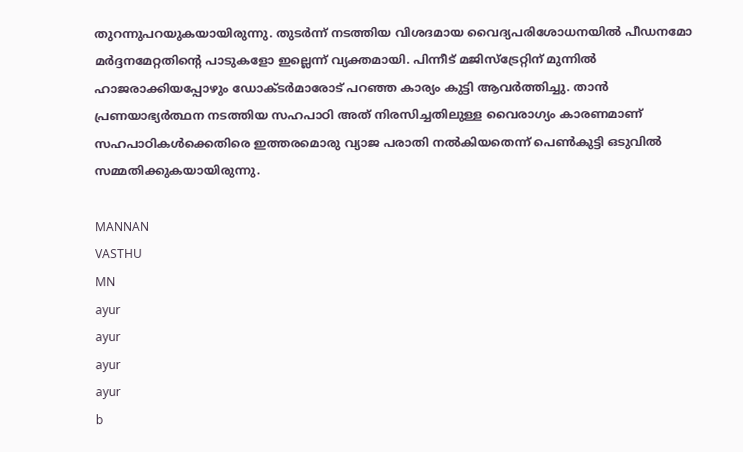തുറന്നുപറയുകയായിരുന്നു. തുടർന്ന് നടത്തിയ വിശദമായ വൈദ്യപരിശോധനയിൽ പീഡനമോ മർദ്ദനമേറ്റതിന്റെ പാടുകളോ ഇല്ലെന്ന് വ്യക്തമായി. പിന്നീട് മജിസ്ട്രേറ്റിന് മുന്നിൽ ഹാജരാക്കിയപ്പോഴും ഡോക്ടർമാരോട് പറഞ്ഞ കാര്യം കുട്ടി ആവർത്തിച്ചു. താൻ പ്രണയാഭ്യർത്ഥന നടത്തിയ സഹപാഠി അത് നിരസിച്ചതിലുള്ള വൈരാഗ്യം കാരണമാണ് സഹപാഠികൾക്കെതിരെ ഇത്തരമൊരു വ്യാജ പരാതി നൽകിയതെന്ന് പെൺകുട്ടി ഒടുവിൽ സമ്മതിക്കുകയായിരുന്നു.

MANNAN
VASTHU
MN
ayur
ayur
ayur
ayur
b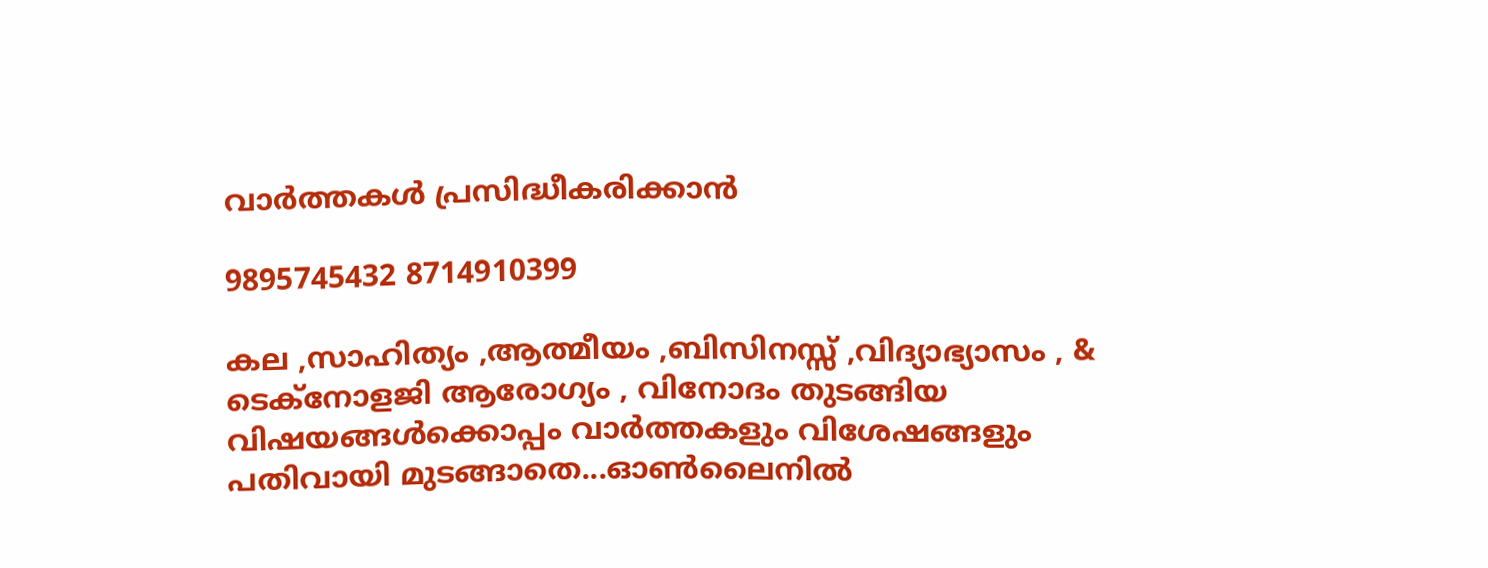വാർത്തകൾ പ്രസിദ്ധീകരിക്കാൻ

9895745432 8714910399

കല ,സാഹിത്യം ,ആത്മീയം ,ബിസിനസ്സ് ,വിദ്യാഭ്യാസം , & ടെക്‌നോളജി ആരോഗ്യം , വിനോദം തുടങ്ങിയ വിഷയങ്ങൾക്കൊപ്പം വാർത്തകളും വിശേഷങ്ങളും പതിവായി മുടങ്ങാതെ...ഓൺലൈനിൽ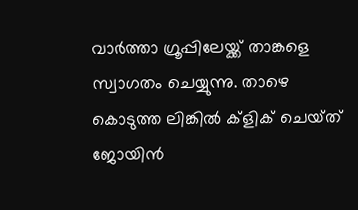വാർത്താ ഗ്രൂപ്പിലേയ്ക്ക് താങ്കളെ സ്വാഗതം ചെയ്യുന്നു. താഴെ കൊടുത്ത ലിങ്കിൽ ക്ളിക് ചെയ്‌ത്‌ ജോയിൻ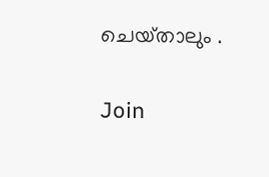ചെയ്‌താലും .

Join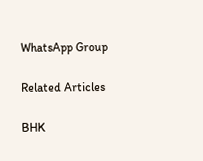WhatsApp Group

Related Articles

BHK